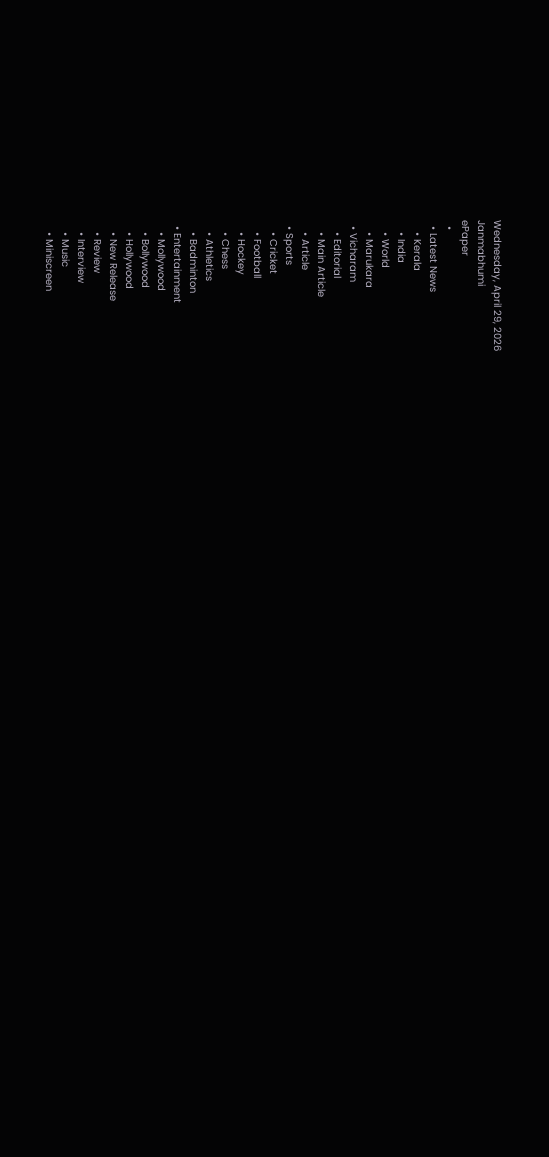Wednesday, April 29, 2026
Janmabhumi
ePaper
  •
  • Latest News
    • Kerala
    • India
    • World
    • Marukara
  • Vicharam
    • Editorial
    • Main Article
    • Article
  • Sports
    • Cricket
    • Football
    • Hockey
    • Chess
    • Athletics
    • Badminton
  • Entertainment
    • Mollywood
    • Bollywood
    • Hollywood
    • New Release
    • Review
    • Interview
    • Music
    • Miniscreen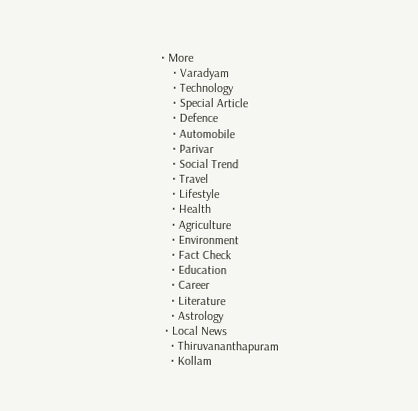• More
    • Varadyam
    • Technology
    • Special Article
    • Defence
    • Automobile
    • Parivar
    • Social Trend
    • Travel
    • Lifestyle
    • Health
    • Agriculture
    • Environment
    • Fact Check
    • Education
    • Career
    • Literature
    • Astrology
  • Local News
    • Thiruvananthapuram
    • Kollam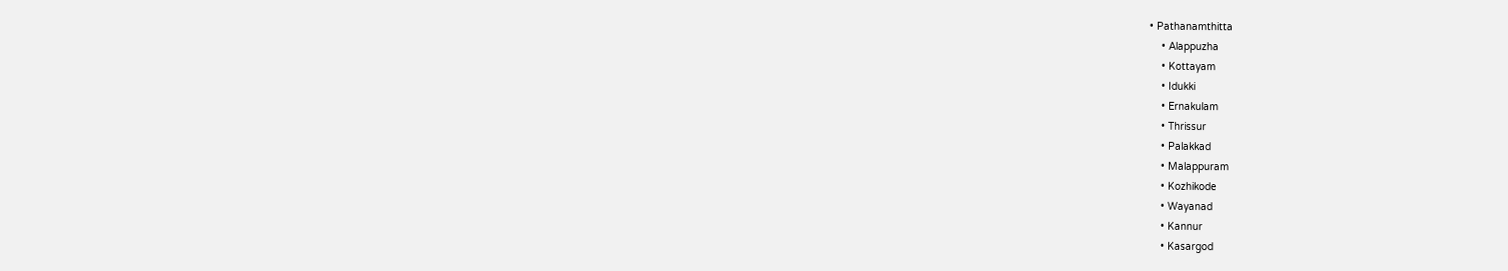• Pathanamthitta
    • Alappuzha
    • Kottayam
    • Idukki
    • Ernakulam
    • Thrissur
    • Palakkad
    • Malappuram
    • Kozhikode
    • Wayanad
    • Kannur
    • Kasargod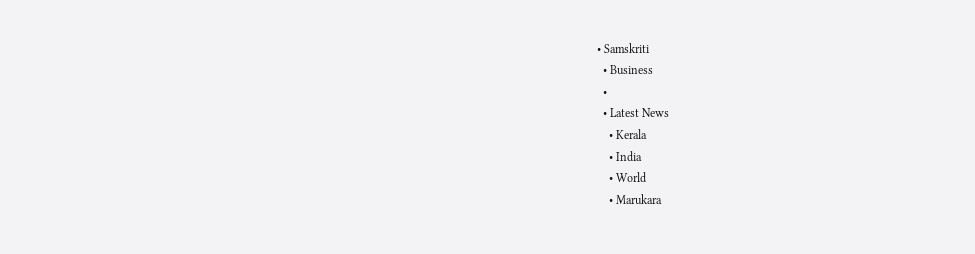• Samskriti
  • Business
  •
  • Latest News
    • Kerala
    • India
    • World
    • Marukara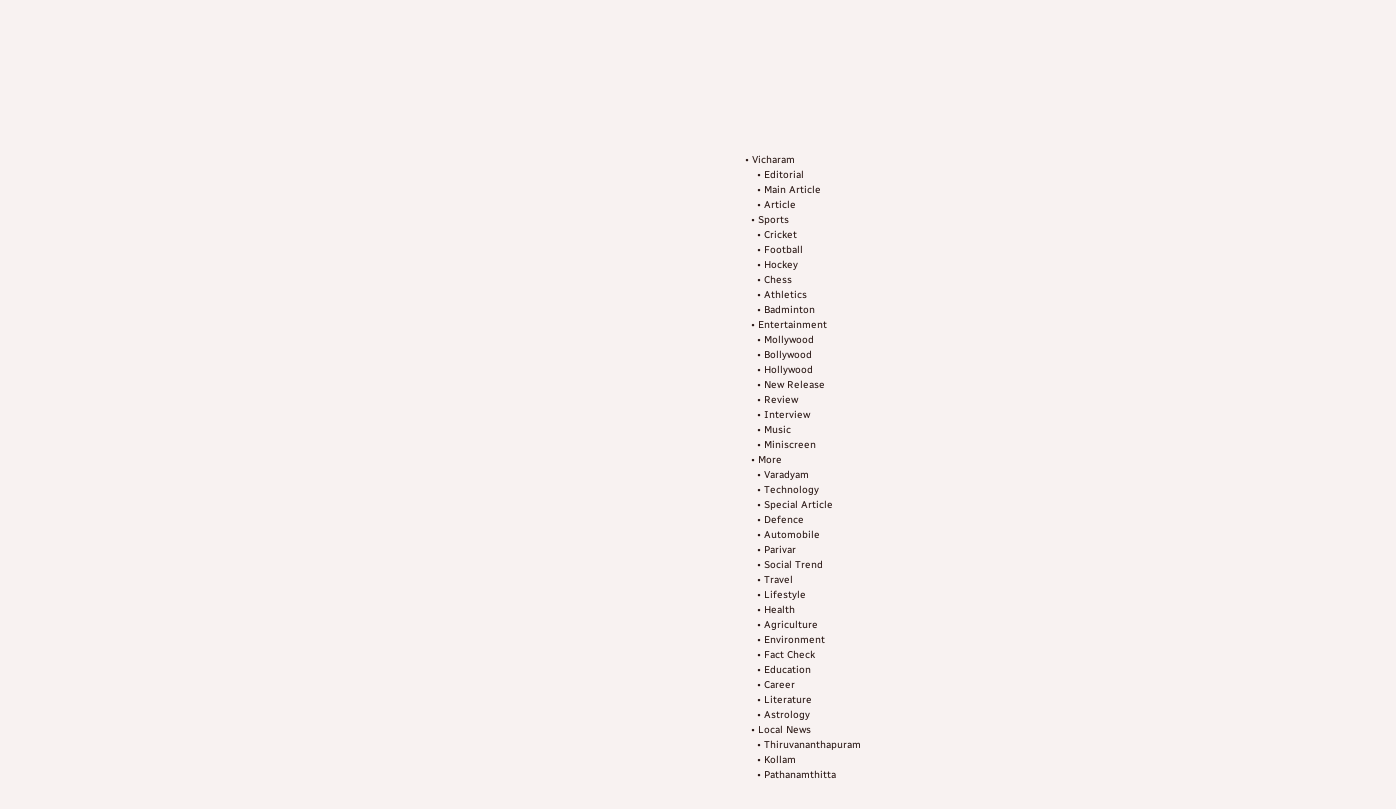• Vicharam
    • Editorial
    • Main Article
    • Article
  • Sports
    • Cricket
    • Football
    • Hockey
    • Chess
    • Athletics
    • Badminton
  • Entertainment
    • Mollywood
    • Bollywood
    • Hollywood
    • New Release
    • Review
    • Interview
    • Music
    • Miniscreen
  • More
    • Varadyam
    • Technology
    • Special Article
    • Defence
    • Automobile
    • Parivar
    • Social Trend
    • Travel
    • Lifestyle
    • Health
    • Agriculture
    • Environment
    • Fact Check
    • Education
    • Career
    • Literature
    • Astrology
  • Local News
    • Thiruvananthapuram
    • Kollam
    • Pathanamthitta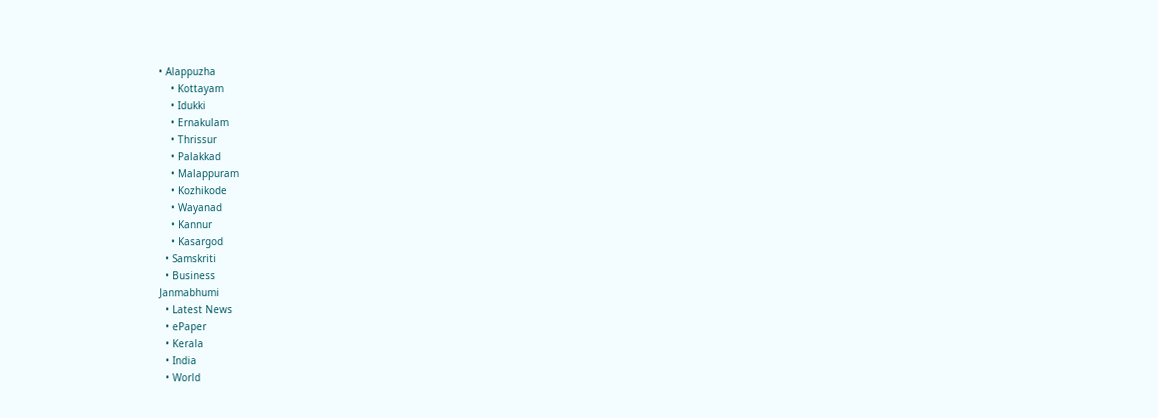• Alappuzha
    • Kottayam
    • Idukki
    • Ernakulam
    • Thrissur
    • Palakkad
    • Malappuram
    • Kozhikode
    • Wayanad
    • Kannur
    • Kasargod
  • Samskriti
  • Business
Janmabhumi
  • Latest News
  • ePaper
  • Kerala
  • India
  • World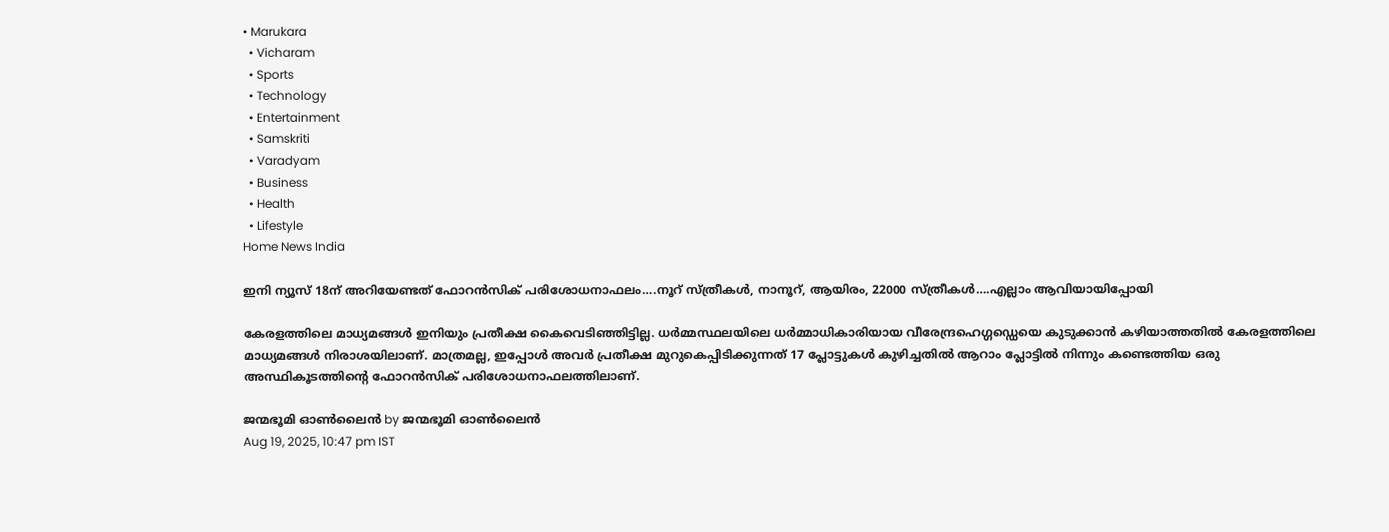• Marukara
  • Vicharam
  • Sports
  • Technology
  • Entertainment
  • Samskriti
  • Varadyam
  • Business
  • Health
  • Lifestyle
Home News India

ഇനി ന്യൂസ് 18ന് അറിയേണ്ടത് ഫോറന്‍സിക് പരിശോധനാഫലം….നൂറ് സ്ത്രീകള്‍, നാനൂറ്, ആയിരം, 22000 സ്ത്രീകള്‍….എല്ലാം ആവിയായിപ്പോയി

കേരളത്തിലെ മാധ്യമങ്ങള്‍ ഇനിയും പ്രതീക്ഷ കൈവെടിഞ്ഞിട്ടില്ല. ധര്‍മ്മസ്ഥലയിലെ ധര്‍മ്മാധികാരിയായ വീരേന്ദ്രഹെഗ്ഗഡ്ഡെയെ കുടുക്കാന്‍ കഴിയാത്തതില്‍ കേരളത്തിലെ മാധ്യമങ്ങള്‍ നിരാശയിലാണ്. മാത്രമല്ല, ഇപ്പോള്‍ അവര്‍ പ്രതീക്ഷ മുറുകെപ്പിടിക്കുന്നത് 17 പ്ലോട്ടുകള്‍ കുഴിച്ചതില്‍ ആറാം പ്ലോട്ടില്‍ നിന്നും കണ്ടെത്തിയ ഒരു അസ്ഥികൂടത്തിന്റെ ഫോറന്‍സിക് പരിശോധനാഫലത്തിലാണ്.

ജന്മഭൂമി ഓണ്‍ലൈന്‍ by ജന്മഭൂമി ഓണ്‍ലൈന്‍
Aug 19, 2025, 10:47 pm IST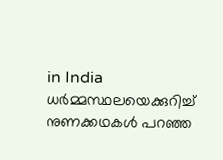in India
ധര്‍മ്മസ്ഥലയെക്കുറിച്ച് നുണക്കഥകള്‍ പറഞ്ഞ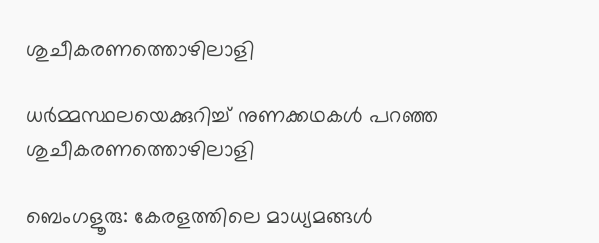ശുചീകരണത്തൊഴിലാളി

ധര്‍മ്മസ്ഥലയെക്കുറിച്ച് നുണക്കഥകള്‍ പറഞ്ഞ ശുചീകരണത്തൊഴിലാളി

ബെംഗളൂരു: കേരളത്തിലെ മാധ്യമങ്ങള്‍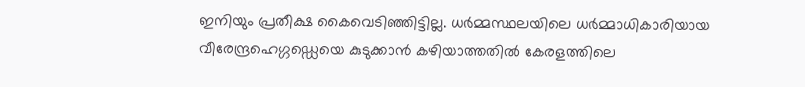ഇനിയും പ്രതീക്ഷ കൈവെടിഞ്ഞിട്ടില്ല. ധര്‍മ്മസ്ഥലയിലെ ധര്‍മ്മാധികാരിയായ വീരേന്ദ്രഹെഗ്ഗഡ്ഡെയെ കുടുക്കാന്‍ കഴിയാത്തതില്‍ കേരളത്തിലെ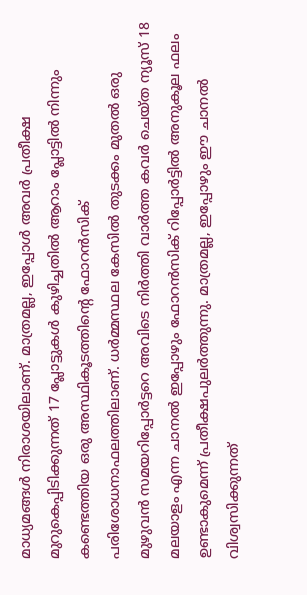മാധ്യമങ്ങള്‍ നിരാശയിലാണ്. മാത്രമല്ല, ഇപ്പോള്‍ അവര്‍ പ്രതീക്ഷ മുറുകെപ്പിടിക്കുന്നത് 17 പ്ലോട്ടുകള്‍ കുഴിച്ചതില്‍ ആറാം പ്ലോട്ടില്‍ നിന്നും കണ്ടെത്തിയ ഒരു അസ്ഥികൂടത്തിന്റെ ഫോറന്‍സിക് പരിശോധനാഫലത്തിലാണ്. ധര്‍മ്മസ്ഥല കേസില്‍ തുടക്കം മുതല്‍ ഒരു മുഴുവന്‍ സമയറിപ്പോര്‍ട്ടറെ അവിടെ നിര്‍ത്തി വാര്‍ത്ത കവര്‍ ചെയ്ത ന്യൂസ് 18 മലയാളം എന്ന ചാനല്‍ ഇപ്പോഴും ഫോറന്‍സിക് റിപ്പോര്‍ട്ടില്‍ അനുകൂല ഫലം ഉണ്ടാകുമെന്ന് പ്രതീക്ഷപുലര്‍ത്തുന്നു. മാത്രമല്ല, ഇപ്പോഴും ഈ ചാനല്‍ വിശ്വസിക്കുന്നത്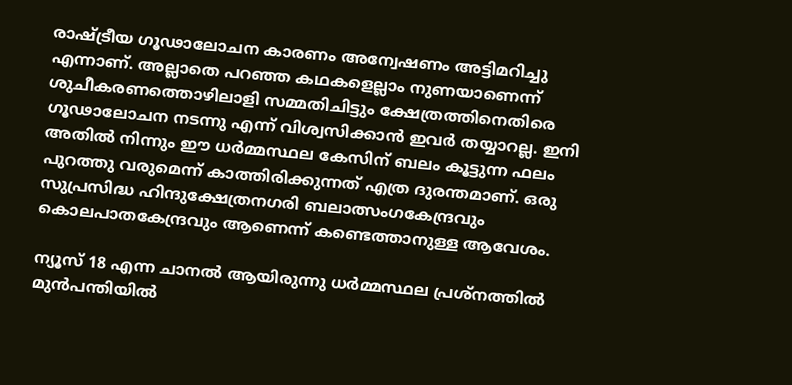രാഷ്‌ട്രീയ ഗൂഢാലോചന കാരണം അന്വേഷണം അട്ടിമറിച്ചു എന്നാണ്. അല്ലാതെ പറഞ്ഞ കഥകളെല്ലാം നുണയാണെന്ന് ശുചീകരണത്തൊഴിലാളി സമ്മതിചിട്ടും ക്ഷേത്രത്തിനെതിരെ ഗൂഢാലോചന നടന്നു എന്ന് വിശ്വസിക്കാന്‍ ഇവര്‍ തയ്യാറല്ല. ഇനി അതില്‍ നിന്നും ഈ ധര്‍മ്മസ്ഥല കേസിന് ബലം കൂട്ടുന്ന ഫലം പുറത്തു വരുമെന്ന് കാത്തിരിക്കുന്നത് എത്ര ദുരന്തമാണ്. ഒരു സുപ്രസിദ്ധ ഹിന്ദുക്ഷേത്രനഗരി ബലാത്സംഗകേന്ദ്രവും കൊലപാതകേന്ദ്രവും ആണെന്ന് കണ്ടെത്താനുള്ള ആവേശം.

ന്യൂസ് 18 എന്ന ചാനല്‍ ആയിരുന്നു ധര്‍മ്മസ്ഥല പ്രശ്നത്തില്‍ മുന്‍പന്തിയില്‍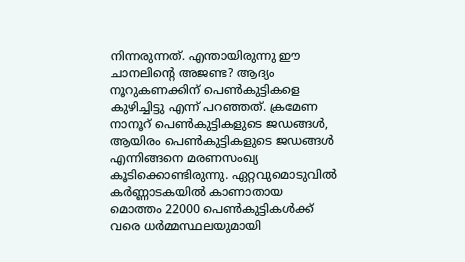നിന്നരുന്നത്. എന്തായിരുന്നു ഈ ചാനലിന്റെ അജണ്ട? ആദ്യം നൂറുകണക്കിന് പെണ്‍കുട്ടികളെ കുഴിച്ചിട്ടു എന്ന് പറഞ്ഞത്. ക്രമേണ നാനൂറ് പെണ്‍കുട്ടികളുടെ ജഡങ്ങള്‍, ആയിരം പെണ്‍കുട്ടികളുടെ ജഡങ്ങള്‍ എന്നിങ്ങനെ മരണസംഖ്യ കൂടിക്കൊണ്ടിരുന്നു. ഏറ്റവുമൊടുവില്‍ കര്‍ണ്ണാടകയില്‍ കാണാതായ മൊത്തം 22000 പെണ്‍കുട്ടികള്‍ക്ക് വരെ ധര്‍മ്മസ്ഥലയുമായി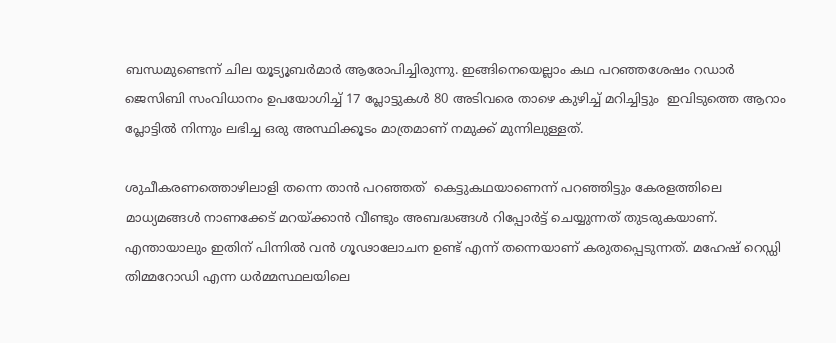ബന്ധമുണ്ടെന്ന് ചില യൂട്യൂബര്‍മാര്‍ ആരോപിച്ചിരുന്നു. ഇങ്ങിനെയെല്ലാം കഥ പറഞ്ഞശേഷം റഡാര്‍ ജെസിബി സംവിധാനം ഉപയോഗിച്ച് 17 പ്ലോട്ടുകള്‍ 80 അടിവരെ താഴെ കുഴിച്ച് മറിച്ചിട്ടും  ഇവിടുത്തെ ആറാം പ്ലോട്ടില്‍ നിന്നും ലഭിച്ച ഒരു അസ്ഥിക്കൂടം മാത്രമാണ് നമുക്ക് മുന്നിലുള്ളത്.

ശുചീകരണത്തൊഴിലാളി തന്നെ താന്‍ പറഞ്ഞത്  കെട്ടുകഥയാണെന്ന് പറഞ്ഞിട്ടും കേരളത്തിലെ മാധ്യമങ്ങള്‍ നാണക്കേട് മറയ്‌ക്കാന്‍ വീണ്ടും അബദ്ധങ്ങള്‍ റിപ്പോര്‍ട്ട് ചെയ്യുന്നത് തുടരുകയാണ്. എന്തായാലും ഇതിന് പിന്നില്‍ വന്‍ ഗൂഢാലോചന ഉണ്ട് എന്ന് തന്നെയാണ് കരുതപ്പെടുന്നത്. മഹേഷ് റെഡ്ഡി തിമ്മറോഡി എന്ന ധര്‍മ്മസ്ഥലയിലെ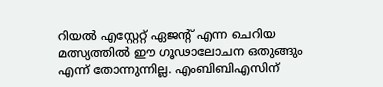റിയല്‍ എസ്റ്റേറ്റ് ഏജന്‍റ് എന്ന ചെറിയ മത്സ്യത്തില്‍ ഈ ഗൂഢാലോചന ഒതുങ്ങും എന്ന് തോന്നുന്നില്ല. എംബിബിഎസിന്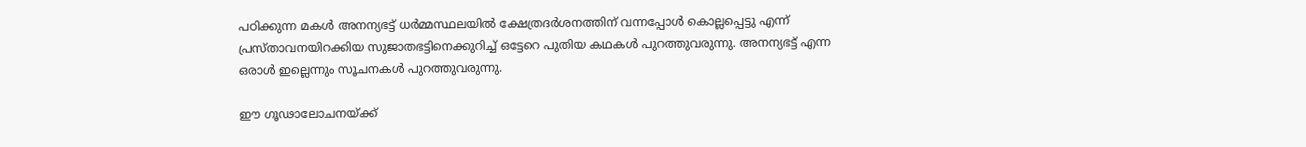പഠിക്കുന്ന മകള്‍ അനന്യഭട്ട് ധര്‍മ്മസ്ഥലയില്‍ ക്ഷേത്രദര്‍ശനത്തിന് വന്നപ്പോള്‍ കൊല്ലപ്പെട്ടു എന്ന് പ്രസ്താവനയിറക്കിയ സുജാതഭട്ടിനെക്കുറിച്ച് ഒട്ടേറെ പുതിയ കഥകള്‍ പുറത്തുവരുന്നു. അനന്യഭട്ട് എന്ന ഒരാള്‍ ഇല്ലെന്നും സൂചനകള്‍ പുറത്തുവരുന്നു.

ഈ ഗൂഢാലോചനയ്‌ക്ക്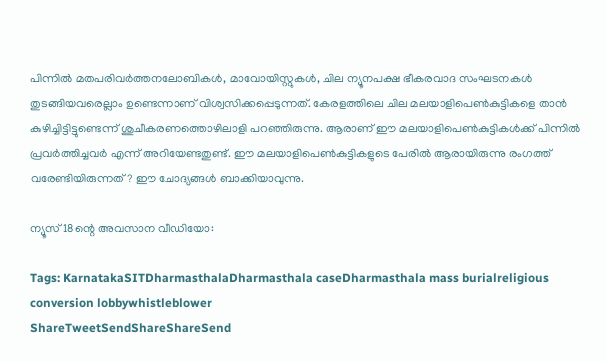പിന്നില്‍ മതപരിവര്‍ത്തനലോബികള്‍, മാവോയിസ്റ്റുകള്‍, ചില ന്യൂനപക്ഷ ഭീകരവാദ സംഘടനകള്‍ തുടങ്ങിയവരെല്ലാം ഉണ്ടെന്നാണ് വിശ്വസിക്കപ്പെടുന്നത്. കേരളത്തിലെ ചില മലയാളിപെണ്‍കുട്ടികളെ താന്‍ കുഴിച്ചിട്ടിട്ടുണ്ടെന്ന് ശുചീകരണത്തൊഴിലാളി പറഞ്ഞിരുന്നു. ആരാണ് ഈ മലയാളിപെണ്‍കുട്ടികള്‍ക്ക് പിന്നില്‍ പ്രവര്‍ത്തിച്ചവര്‍ എന്ന് അറിയേണ്ടതുണ്ട്. ഈ മലയാളിപെണ്‍കുട്ടികളുടെ പേരില്‍ ആരായിരുന്നു രംഗത്ത് വരേണ്ടിയിരുന്നത്? ഈ ചോദ്യങ്ങള്‍ ബാക്കിയാവുന്നു.

ന്യൂസ് 18ന്റെ അവസാന വീഡിയോ:

Tags: KarnatakaSITDharmasthalaDharmasthala caseDharmasthala mass burialreligious conversion lobbywhistleblower
ShareTweetSendShareShareSend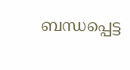ബന്ധപ്പെട്ട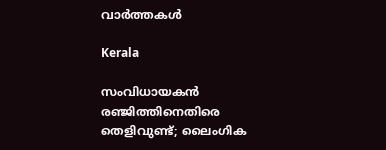വാര്‍ത്തകള്‍

Kerala

സംവിധായകൻ രഞ്ജിത്തിനെതിരെ തെളിവുണ്ട്; ലൈംഗിക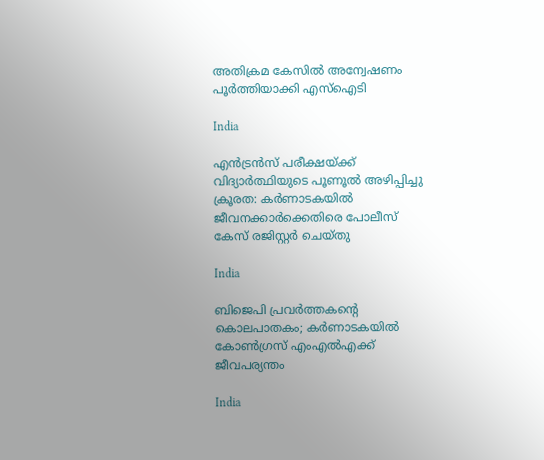അതിക്രമ കേസില്‍ അന്വേഷണം പൂര്‍ത്തിയാക്കി എസ്ഐടി

India

എൻട്രൻസ് പരീക്ഷയ്‌ക്ക് വിദ്യാർത്ഥിയുടെ പൂണൂൽ അഴിപ്പിച്ചു ക്രൂരത: കർണാടകയിൽ ജീവനക്കാർക്കെതിരെ പോലീസ് കേസ് രജിസ്റ്റർ ചെയ്തു

India

ബിജെപി പ്രവർത്തകന്റെ കൊലപാതകം; കർണാടകയിൽ കോൺഗ്രസ് എംഎൽഎക്ക് ജീവപര്യന്തം

India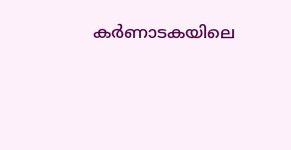കർണാടകയിലെ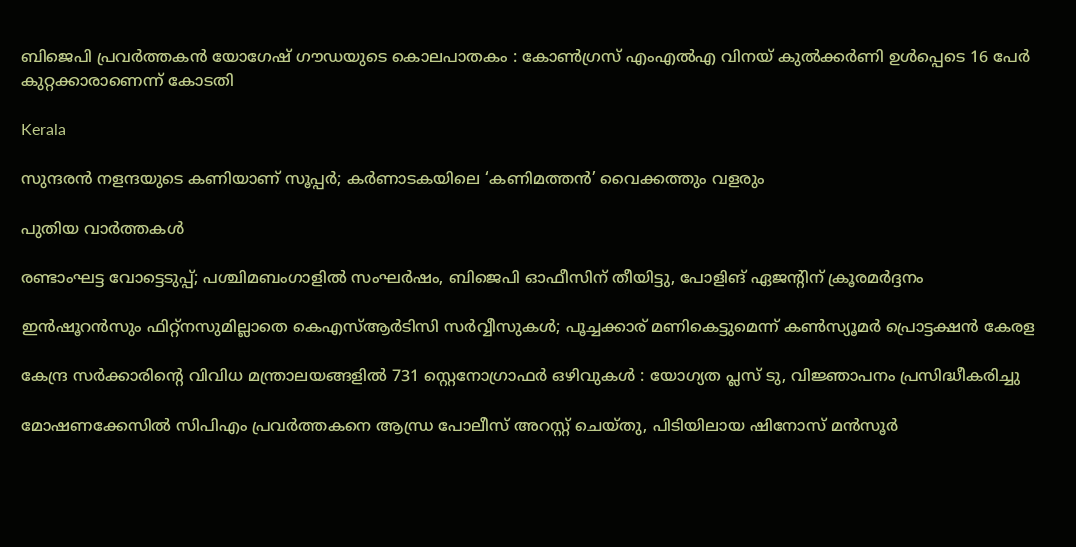ബിജെപി പ്രവർത്തകൻ യോഗേഷ് ഗൗഡയുടെ കൊലപാതകം : കോൺഗ്രസ് എംഎൽഎ വിനയ് കുൽക്കർണി ഉൾപ്പെടെ 16 പേർ കുറ്റക്കാരാണെന്ന് കോടതി

Kerala

സുന്ദരന്‍ നളന്ദയുടെ കണിയാണ് സൂപ്പര്‍; കര്‍ണാടകയിലെ ‘കണിമത്തന്‍’ വൈക്കത്തും വളരും

പുതിയ വാര്‍ത്തകള്‍

രണ്ടാംഘട്ട വോട്ടെടുപ്പ്; പശ്ചിമബംഗാളിൽ സംഘർഷം, ബിജെപി ഓഫീസിന് തീയിട്ടു, പോളിങ് ഏജൻ്റിന് ക്രൂരമർദ്ദനം

ഇന്‍ഷൂറന്‍സും ഫിറ്റ്‌നസുമില്ലാതെ കെഎസ്ആര്‍ടിസി സര്‍വ്വീസുകൾ; പൂച്ചക്കാര് മണികെട്ടുമെന്ന് കണ്‍സ്യൂമര്‍ പ്രൊട്ടക്ഷന്‍ കേരള

കേന്ദ്ര സർക്കാരിന്റെ വിവിധ മന്ത്രാലയങ്ങളിൽ 731 സ്റ്റെനോഗ്രാഫർ ഒഴിവുകൾ : യോഗ്യത പ്ലസ് ടു, വിജ്ഞാപനം പ്രസിദ്ധീകരിച്ചു

മോഷണക്കേസിൽ സിപിഎം പ്രവര്‍ത്തകനെ ആന്ധ്ര പോലീസ് അറസ്റ്റ് ചെയ്തു, പിടിയിലായ ഷിനോസ് മന്‍സൂര്‍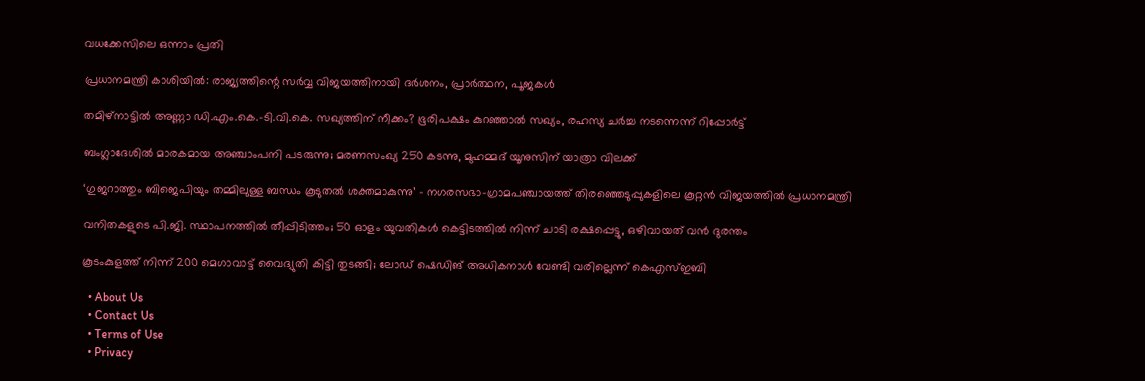വധക്കേസിലെ ഒന്നാം പ്രതി

പ്രധാനമന്ത്രി കാശിയിൽ: രാജ്യത്തിന്റെ സർവ്വ വിജയത്തിനായി ദർശനം, പ്രാർത്ഥന, പൂജകൾ

തമിഴ്‌നാട്ടിൽ അണ്ണാ ഡി.എം.കെ.-ടി.വി.കെ. സഖ്യത്തിന് നീക്കം? ഭൂരിപക്ഷം കുറഞ്ഞാൽ സഖ്യം, രഹസ്യ ചർച്ച നടന്നെന്ന് റിപ്പോർട്ട്

ബംഗ്ലാദേശില്‍ മാരകമായ അഞ്ചാംപനി പടരുന്നു; മരണസംഖ്യ 250 കടന്നു, മുഹമ്മദ് യൂനുസിന് യാത്രാ വിലക്ക്

‘ഗുജറാത്തും ബിജെപിയും തമ്മിലുള്ള ബന്ധം കൂടുതൽ ശക്തമാകുന്നു’ – നഗരസഭാ-ഗ്രാമപഞ്ചായത്ത് തിരഞ്ഞെടുപ്പുകളിലെ കൂറ്റൻ വിജയത്തിൽ പ്രധാനമന്ത്രി

വനിതകളുടെ പി.ജി. സ്ഥാപനത്തിൽ തീപ്പിടിത്തം; 50 ഓളം യുവതികൾ കെട്ടിടത്തിൽ നിന്ന് ചാടി രക്ഷപ്പെട്ടു, ഒഴിവായത് വന്‍ ദുരന്തം

കൂടംകുളത്ത് നിന്ന് 200 മെഗാവാട്ട് വൈദ്യുതി കിട്ടി തുടങ്ങി; ലോഡ് ഷെഡിങ് അധികനാള്‍ വേണ്ടി വരില്ലെന്ന് കെഎസ്ഇബി

  • About Us
  • Contact Us
  • Terms of Use
  • Privacy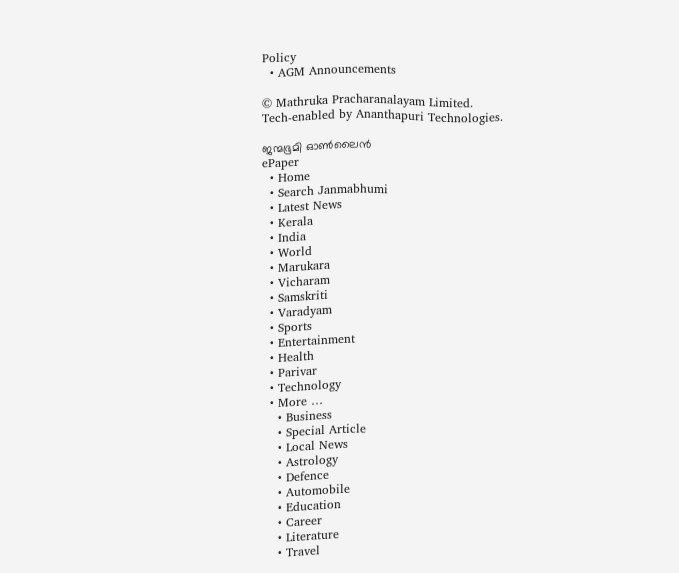Policy
  • AGM Announcements

© Mathruka Pracharanalayam Limited.
Tech-enabled by Ananthapuri Technologies.

ജന്മഭൂമി ഓണ്‍ലൈന്‍
ePaper
  • Home
  • Search Janmabhumi
  • Latest News
  • Kerala
  • India
  • World
  • Marukara
  • Vicharam
  • Samskriti
  • Varadyam
  • Sports
  • Entertainment
  • Health
  • Parivar
  • Technology
  • More …
    • Business
    • Special Article
    • Local News
    • Astrology
    • Defence
    • Automobile
    • Education
    • Career
    • Literature
    • Travel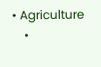• Agriculture
    •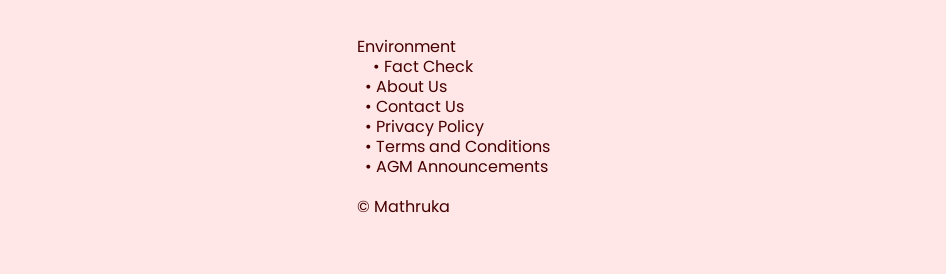Environment
    • Fact Check
  • About Us
  • Contact Us
  • Privacy Policy
  • Terms and Conditions
  • AGM Announcements

© Mathruka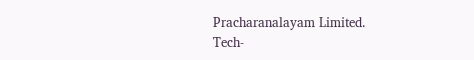Pracharanalayam Limited.
Tech-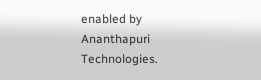enabled by Ananthapuri Technologies.